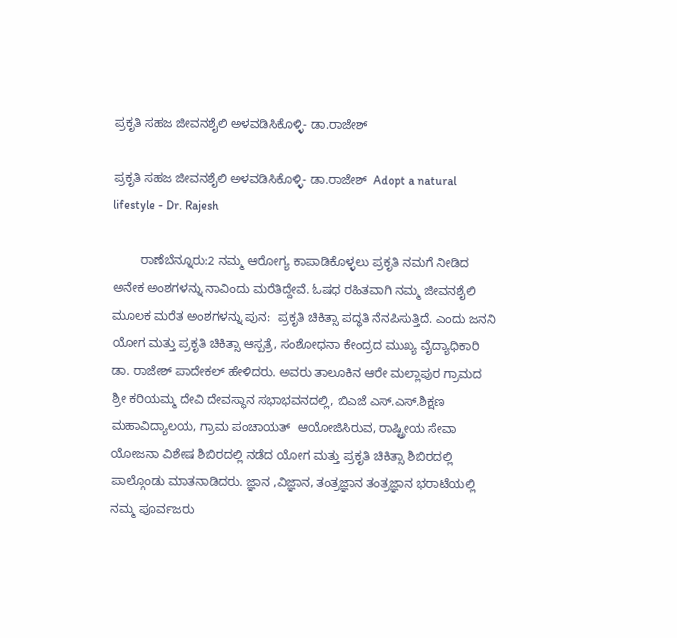ಪ್ರಕೃತಿ ಸಹಜ ಜೀವನಶೈಲಿ ಅಳವಡಿಸಿಕೊಳ್ಳಿ- ಡಾ.ರಾಜೇಶ್

ಪ್ರಕೃತಿ ಸಹಜ ಜೀವನಶೈಲಿ ಅಳವಡಿಸಿಕೊಳ್ಳಿ- ಡಾ.ರಾಜೇಶ್  Adopt a natural lifestyle - Dr. Rajesh

        ರಾಣೆಬೆನ್ನೂರು:2 ನಮ್ಮ ಆರೋಗ್ಯ ಕಾಪಾಡಿಕೊಳ್ಳಲು ಪ್ರಕೃತಿ ನಮಗೆ ನೀಡಿದ ಅನೇಕ ಅಂಶಗಳನ್ನು ನಾವಿಂದು ಮರೆತಿದ್ದೇವೆ. ಓಷಧ ರಹಿತವಾಗಿ ನಮ್ಮ ಜೀವನಶೈಲಿ ಮೂಲಕ ಮರೆತ ಅಂಶಗಳನ್ನು ಪುನ:  ಪ್ರಕೃತಿ ಚಿಕಿತ್ಸಾ ಪದ್ಧತಿ ನೆನಪಿಸುತ್ತಿದೆ. ಎಂದು ಜನನಿ ಯೋಗ ಮತ್ತು ಪ್ರಕೃತಿ ಚಿಕಿತ್ಸಾ ಆಸ್ಪತ್ರೆ, ಸಂಶೋಧನಾ ಕೇಂದ್ರದ ಮುಖ್ಯ ವೈದ್ಯಾಧಿಕಾರಿ  ಡಾ. ರಾಜೇಶ್ ಪಾದೇಕಲ್ ಹೇಳಿದರು. ಅವರು ತಾಲೂಕಿನ ಆರೇ ಮಲ್ಲಾಪುರ ಗ್ರಾಮದ ಶ್ರೀ ಕರಿಯಮ್ಮ ದೇವಿ ದೇವಸ್ಥಾನ ಸಭಾಭವನದಲ್ಲಿ, ಬಿಎಜೆ ಎಸ್‌.ಎಸ್‌.ಶಿಕ್ಷಣ ಮಹಾವಿದ್ಯಾಲಯ, ಗ್ರಾಮ ಪಂಚಾಯತ್  ಆಯೋಜಿಸಿರುವ, ರಾಷ್ಟ್ರೀಯ ಸೇವಾ ಯೋಜನಾ ವಿಶೇಷ ಶಿಬಿರದಲ್ಲಿ ನಡೆದ ಯೋಗ ಮತ್ತು ಪ್ರಕೃತಿ ಚಿಕಿತ್ಸಾ ಶಿಬಿರದಲ್ಲಿ ಪಾಲ್ಗೊಂಡು ಮಾತನಾಡಿದರು. ಜ್ಞಾನ ,ವಿಜ್ಞಾನ, ತಂತ್ರಜ್ಞಾನ ತಂತ್ರಜ್ಞಾನ ಭರಾಟೆಯಲ್ಲಿ ನಮ್ಮ ಪೂರ್ವಜರು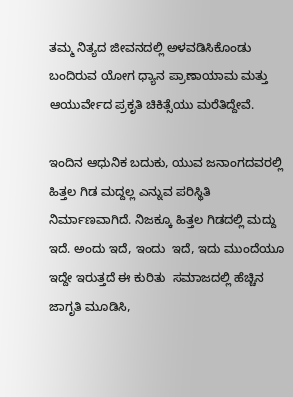ತಮ್ಮ ನಿತ್ಯದ ಜೀವನದಲ್ಲಿ ಅಳವಡಿಸಿಕೊಂಡು ಬಂದಿರುವ ಯೋಗ ಧ್ಯಾನ ಪ್ರಾಣಾಯಾಮ ಮತ್ತು ಆಯುರ್ವೇದ ಪ್ರಕೃತಿ ಚಿಕಿತ್ಸೆಯು ಮರೆತಿದ್ದೇವೆ.

ಇಂದಿನ ಆಧುನಿಕ ಬದುಕು, ಯುವ ಜನಾಂಗದವರಲ್ಲಿ ಹಿತ್ತಲ ಗಿಡ ಮದ್ದಲ್ಲ ಎನ್ನುವ ಪರಿಸ್ಥಿತಿ ನಿರ್ಮಾಣವಾಗಿದೆ. ನಿಜಕ್ಕೂ ಹಿತ್ತಲ ಗಿಡದಲ್ಲಿ ಮದ್ದು ಇದೆ. ಅಂದು ಇದೆ, ಇಂದು  ಇದೆ, ಇದು ಮುಂದೆಯೂ ಇದ್ದೇ ಇರುತ್ತದೆ ಈ ಕುರಿತು  ಸಮಾಜದಲ್ಲಿ ಹೆಚ್ಚಿನ ಜಾಗೃತಿ ಮೂಡಿಸಿ,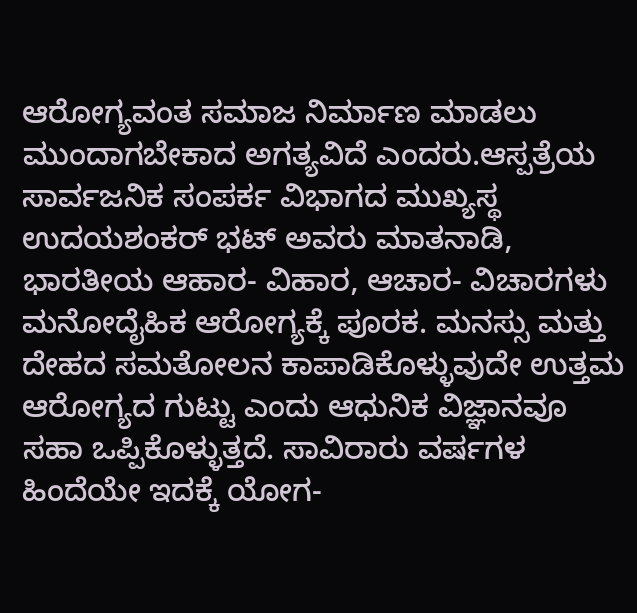ಆರೋಗ್ಯವಂತ ಸಮಾಜ ನಿರ್ಮಾಣ ಮಾಡಲು ಮುಂದಾಗಬೇಕಾದ ಅಗತ್ಯವಿದೆ ಎಂದರು.ಆಸ್ಪತ್ರೆಯ ಸಾರ್ವಜನಿಕ ಸಂಪರ್ಕ ವಿಭಾಗದ ಮುಖ್ಯಸ್ಥ ಉದಯಶಂಕರ್ ಭಟ್ ಅವರು ಮಾತನಾಡಿ,  ಭಾರತೀಯ ಆಹಾರ- ವಿಹಾರ, ಆಚಾರ- ವಿಚಾರಗಳು ಮನೋದೈಹಿಕ ಆರೋಗ್ಯಕ್ಕೆ ಪೂರಕ. ಮನಸ್ಸು ಮತ್ತು ದೇಹದ ಸಮತೋಲನ ಕಾಪಾಡಿಕೊಳ್ಳುವುದೇ ಉತ್ತಮ ಆರೋಗ್ಯದ ಗುಟ್ಟು ಎಂದು ಆಧುನಿಕ ವಿಜ್ಞಾನವೂ ಸಹಾ ಒಪ್ಪಿಕೊಳ್ಳುತ್ತದೆ. ಸಾವಿರಾರು ವರ್ಷಗಳ ಹಿಂದೆಯೇ ಇದಕ್ಕೆ ಯೋಗ-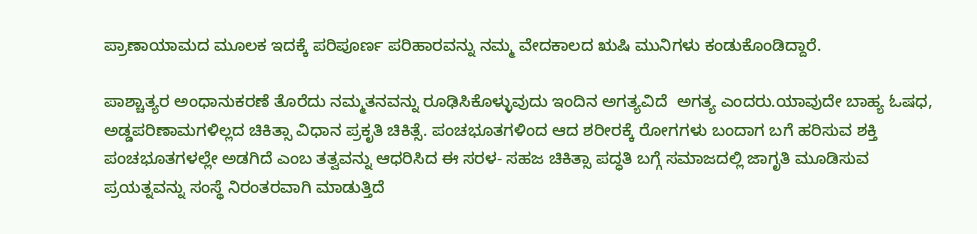ಪ್ರಾಣಾಯಾಮದ ಮೂಲಕ ಇದಕ್ಕೆ ಪರಿಪೂರ್ಣ ಪರಿಹಾರವನ್ನು ನಮ್ಮ ವೇದಕಾಲದ ಋಷಿ ಮುನಿಗಳು ಕಂಡುಕೊಂಡಿದ್ದಾರೆ.

ಪಾಶ್ಚಾತ್ಯರ ಅಂಧಾನುಕರಣೆ ತೊರೆದು ನಮ್ಮತನವನ್ನು ರೂಢಿಸಿಕೊಳ್ಳುವುದು ಇಂದಿನ ಅಗತ್ಯವಿದೆ  ಅಗತ್ಯ ಎಂದರು.ಯಾವುದೇ ಬಾಹ್ಯ ಓಷಧ, ಅಡ್ಡಪರಿಣಾಮಗಳಿಲ್ಲದ ಚಿಕಿತ್ಸಾ ವಿಧಾನ ಪ್ರಕೃತಿ ಚಿಕಿತ್ಸೆ. ಪಂಚಭೂತಗಳಿಂದ ಆದ ಶರೀರಕ್ಕೆ ರೋಗಗಳು ಬಂದಾಗ ಬಗೆ ಹರಿಸುವ ಶಕ್ತಿ ಪಂಚಭೂತಗಳಲ್ಲೇ ಅಡಗಿದೆ ಎಂಬ ತತ್ವವನ್ನು ಆಧರಿಸಿದ ಈ ಸರಳ- ಸಹಜ ಚಿಕಿತ್ಸಾ ಪದ್ಧತಿ ಬಗ್ಗೆ ಸಮಾಜದಲ್ಲಿ ಜಾಗೃತಿ ಮೂಡಿಸುವ ಪ್ರಯತ್ನವನ್ನು ಸಂಸ್ಥೆ ನಿರಂತರವಾಗಿ ಮಾಡುತ್ತಿದೆ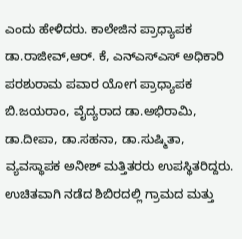ಎಂದು ಹೇಳಿದರು. ಕಾಲೇಜಿನ ಪ್ರಾಧ್ಯಾಪಕ ಡಾ.ರಾಜೀವ್,ಆರ್‌. ಕೆ, ಎನ್‌ಎಸ್‌ಎಸ್ ಅಧಿಕಾರಿ ಪರಶುರಾಮ ಪವಾರ ಯೋಗ ಪ್ರಾಧ್ಯಾಪಕ ಬಿ.ಜಯರಾಂ, ವೈದ್ಯರಾದ ಡಾ.ಅಭಿರಾಮಿ, ಡಾ.ದೀಪಾ, ಡಾ.ಸಹನಾ, ಡಾ.ಸುಷ್ಮಿತಾ, ವ್ಯವಸ್ಥಾಪಕ ಅನೀಶ್ ಮತ್ತಿತರರು ಉಪಸ್ಥಿತರಿದ್ದರು. ಉಚಿತವಾಗಿ ನಡೆದ ಶಿಬಿರದಲ್ಲಿ ಗ್ರಾಮದ ಮತ್ತು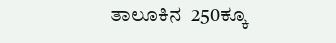ತಾಲೂಕಿನ  250ಕ್ಕೂ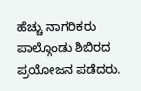ಹೆಚ್ಚು ನಾಗರಿಕರು ಪಾಲ್ಗೊಂಡು ಶಿಬಿರದ  ಪ್ರಯೋಜನ ಪಡೆದರು.